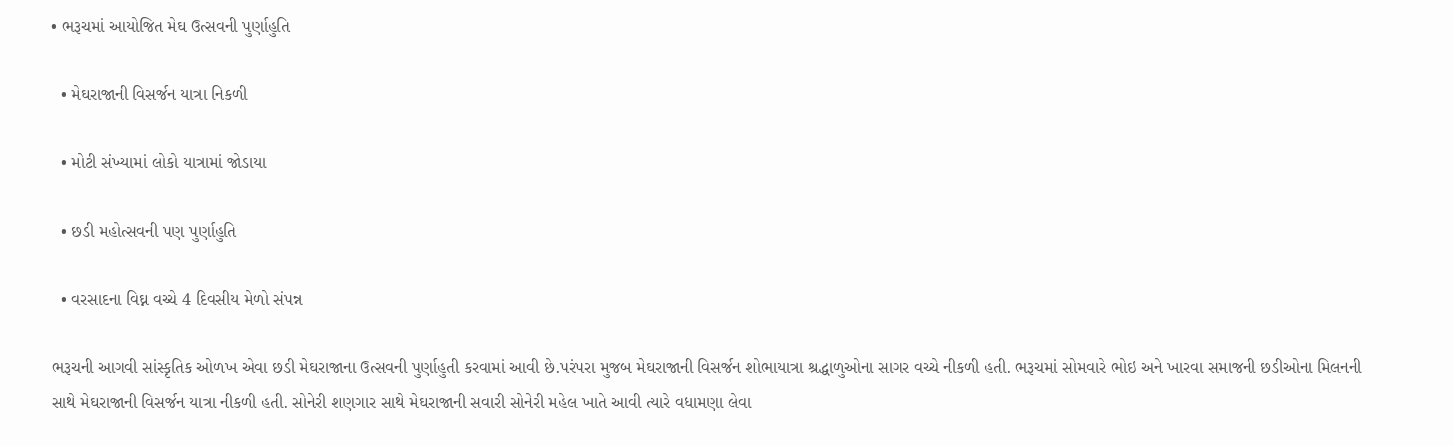• ભરૂચમાં આયોજિત મેઘ ઉત્સવની પુર્ણાહુતિ

  • મેઘરાજાની વિસર્જન યાત્રા નિકળી

  • મોટી સંખ્યામાં લોકો યાત્રામાં જોડાયા

  • છડી મહોત્સવની પણ પુર્ણાહુતિ

  • વરસાદના વિઘ્ન વચ્ચે 4 દિવસીય મેળો સંપન્ન

ભરૂચની આગવી સાંસ્કૃતિક ઓળખ એવા છડી મેઘરાજાના ઉત્સવની પુર્ણાહુતી કરવામાં આવી છે.પરંપરા મુજબ મેઘરાજાની વિસર્જન શોભાયાત્રા શ્રદ્ધાળુઓના સાગર વચ્ચે નીકળી હતી. ભરૂચમાં સોમવારે ભોઇ અને ખારવા સમાજની છડીઓના મિલનની સાથે મેઘરાજાની વિસર્જન યાત્રા નીકળી હતી. સોનેરી શણગાર સાથે મેઘરાજાની સવારી સોનેરી મહેલ ખાતે આવી ત્યારે વધામણા લેવા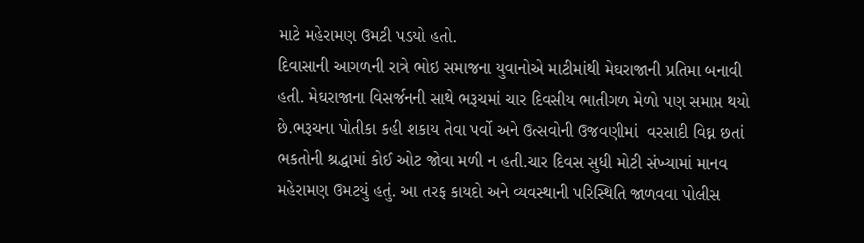માટે મહેરામણ ઉમટી પડયો હતો.
દિવાસાની આગળની રાત્રે ભોઇ સમાજના યુવાનોએ માટીમાંથી મેઘરાજાની પ્રતિમા બનાવી હતી. મેઘરાજાના વિસર્જનની સાથે ભરૂચમાં ચાર દિવસીય ભાતીગળ મેળો પણ સમાપ્ત થયો છે.ભરૂચના પોતીકા કહી શકાય તેવા પર્વો અને ઉત્સવોની ઉજવણીમાં  વરસાદી વિઘ્ન છતાં  ભકતોની શ્રદ્ધામાં કોઈ ઓટ જોવા મળી ન હતી.ચાર દિવસ સુધી મોટી સંખ્યામાં માનવ મહેરામણ ઉમટયું હતું. આ તરફ કાયદો અને વ્યવસ્થાની પરિસ્થિતિ જાળવવા પોલીસ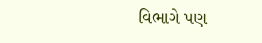વિભાગે પણ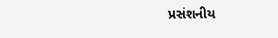પ્રસંશનીય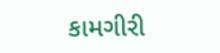કામગીરી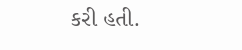કરી હતી.